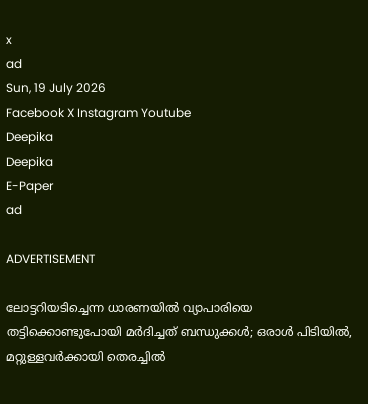x
ad
Sun, 19 July 2026
Facebook X Instagram Youtube
Deepika
Deepika
E-Paper
ad

ADVERTISEMENT

ലോട്ടറിയടിച്ചെന്ന ധാരണയിൽ വ്യാപാരിയെ തട്ടിക്കൊണ്ടുപോയി മർദിച്ചത് ബന്ധുക്കൾ; ഒരാൾ പിടിയിൽ, മറ്റുള്ളവർക്കായി തെരച്ചിൽ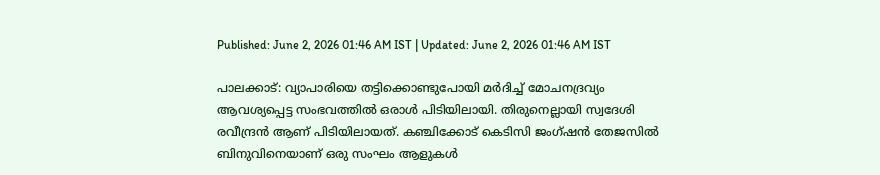Published: June 2, 2026 01:46 AM IST | Updated: June 2, 2026 01:46 AM IST

പാലക്കാട്: വ്യാപാരിയെ തട്ടിക്കൊണ്ടുപോയി മർ‌ദിച്ച് മോചനദ്രവ്യം ആവശ്യപ്പെട്ട സംഭവത്തിൽ ഒരാൾ പിടിയിലായി. തിരുനെല്ലായി സ്വദേശി രവീന്ദ്രൻ ആണ് പിടിയിലായത്. കഞ്ചിക്കോട് കെടിസി ജംഗ്ഷൻ തേജസിൽ ബിനുവിനെയാണ് ഒരു സംഘം ആളുകൾ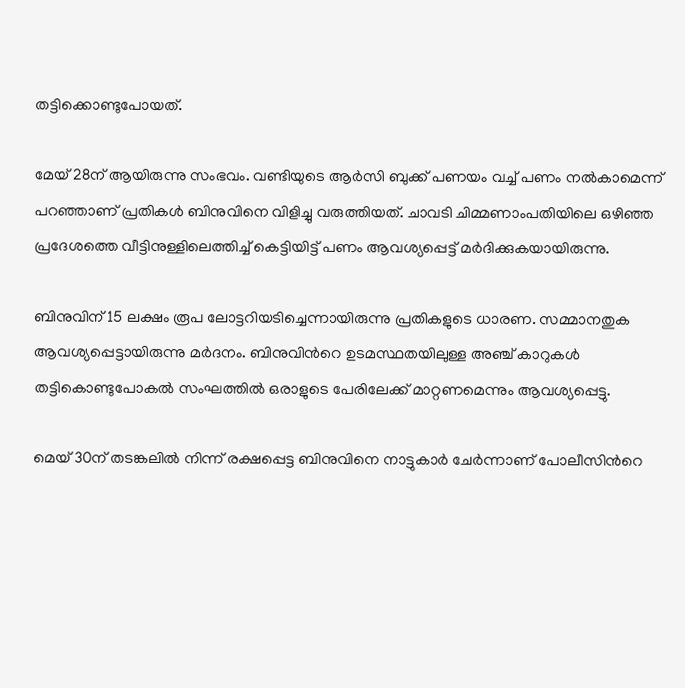തട്ടിക്കൊണ്ടുപോയത്.

മേയ് 28ന് ആയിരുന്നു സംഭവം. വണ്ടിയുടെ ആര്‍സി ബുക്ക് പണയം വച്ച് പണം നൽകാമെന്ന് പറഞ്ഞാണ് പ്രതികൾ ബിനുവിനെ വിളിച്ചു വരുത്തിയത്. ചാവടി ചിമ്മണാംപതിയിലെ ഒഴിഞ്ഞ പ്രദേശത്തെ വീട്ടിനുള്ളിലെത്തിച്ച് കെട്ടിയിട്ട് പണം ആവശ്യപ്പെട്ട് മർദിക്കുകയായിരുന്നു.

ബിനുവിന് 15 ലക്ഷം രൂപ ലോട്ടറിയടിച്ചെന്നായിരുന്നു പ്രതികളുടെ ധാരണ. സമ്മാനതുക ആവശ്യപ്പെട്ടായിരുന്നു മർദനം. ബിനുവിന്‍റെ ഉടമസ്ഥതയിലുള്ള അഞ്ച് കാറുകൾ തട്ടികൊണ്ടുപോകൽ സംഘത്തിൽ ഒരാളുടെ പേരിലേക്ക് മാറ്റണമെന്നും ആവശ്യപ്പെട്ടു.

മെയ് 30ന് തടങ്കലിൽ നിന്ന് രക്ഷപ്പെട്ട ബിനുവിനെ നാട്ടുകാർ ചേർന്നാണ് പോലീസിന്‍റെ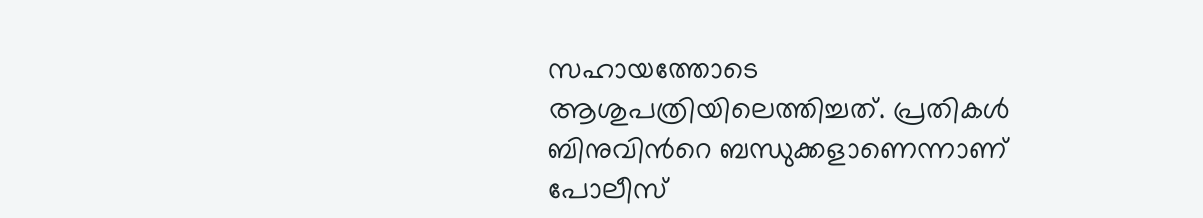സഹായത്തോടെ ആശുപത്രിയിലെത്തിച്ചത്. പ്രതികൾ ബിനുവിന്‍റെ ബന്ധുക്കളാണെന്നാണ് പോലീസ്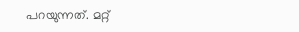പറയുന്നത്. മറ്റ്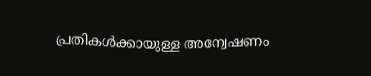പ്രതികൾക്കായുള്ള അന്വേഷണം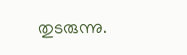തുടരുന്നു.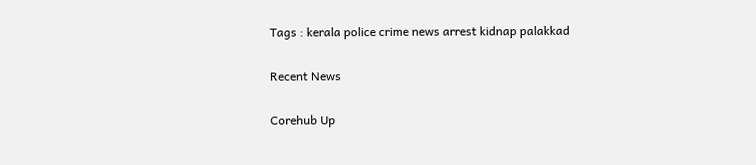Tags : kerala police crime news arrest kidnap palakkad

Recent News

Corehub Up